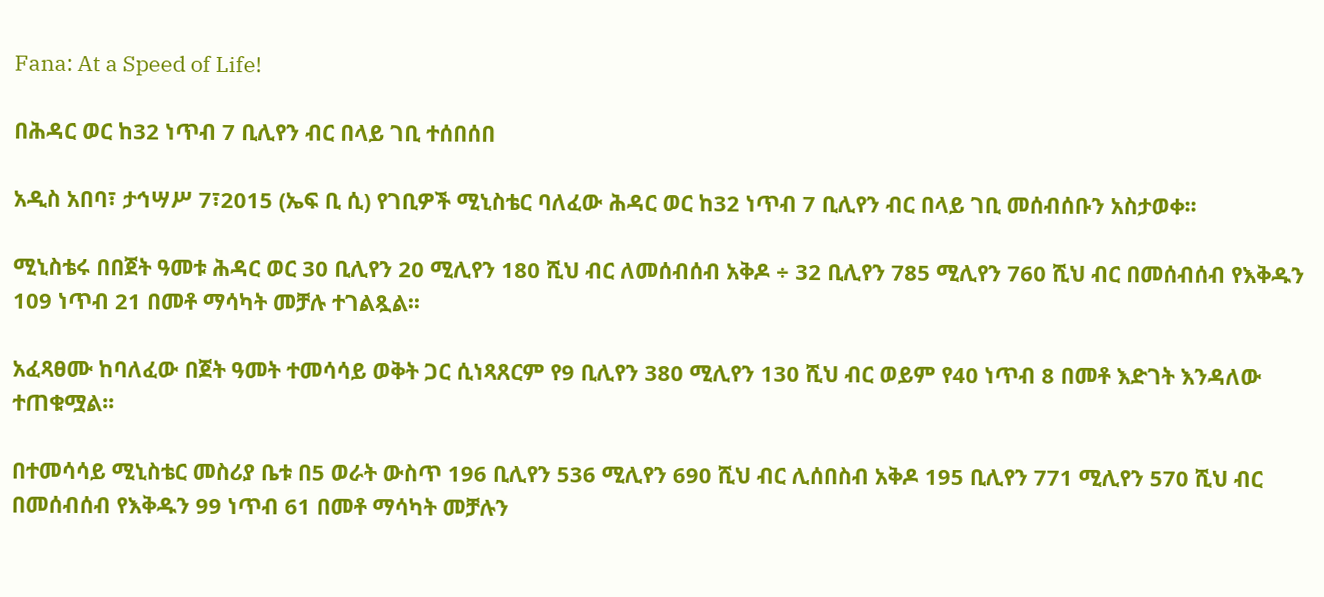Fana: At a Speed of Life!

በሕዳር ወር ከ32 ነጥብ 7 ቢሊየን ብር በላይ ገቢ ተሰበሰበ

አዲስ አበባ፣ ታኅሣሥ 7፣2015 (ኤፍ ቢ ሲ) የገቢዎች ሚኒስቴር ባለፈው ሕዳር ወር ከ32 ነጥብ 7 ቢሊየን ብር በላይ ገቢ መሰብሰቡን አስታወቀ፡፡

ሚኒስቴሩ በበጀት ዓመቱ ሕዳር ወር 30 ቢሊየን 20 ሚሊየን 180 ሺህ ብር ለመሰብሰብ አቅዶ ÷ 32 ቢሊየን 785 ሚሊየን 760 ሺህ ብር በመሰብሰብ የእቅዱን 109 ነጥብ 21 በመቶ ማሳካት መቻሉ ተገልጿል፡፡

አፈጻፀሙ ከባለፈው በጀት ዓመት ተመሳሳይ ወቅት ጋር ሲነጻጸርም የ9 ቢሊየን 380 ሚሊየን 130 ሺህ ብር ወይም የ40 ነጥብ 8 በመቶ እድገት እንዳለው ተጠቁሟል፡፡

በተመሳሳይ ሚኒስቴር መስሪያ ቤቱ በ5 ወራት ውስጥ 196 ቢሊየን 536 ሚሊየን 690 ሺህ ብር ሊሰበስብ አቅዶ 195 ቢሊየን 771 ሚሊየን 570 ሺህ ብር በመሰብሰብ የእቅዱን 99 ነጥብ 61 በመቶ ማሳካት መቻሉን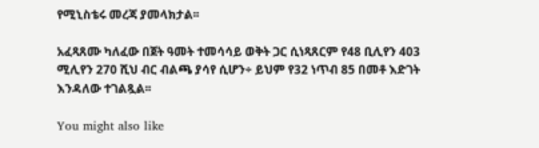የሚኒስቴሩ መረጃ ያመላክታል፡፡

አፈጻጸሙ ካለፈው በጀት ዓመት ተመሳሳይ ወቅት ጋር ሲነጻጸርም የ48 ቢሊየን 403 ሚሊየን 270 ሺህ ብር ብልጫ ያሳየ ሲሆን÷ ይህም የ32 ነጥብ 85 በመቶ እድገት እንዳለው ተገልጿል፡፡

You might also like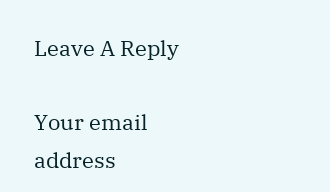Leave A Reply

Your email address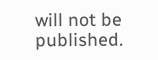will not be published.